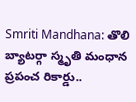Smriti Mandhana: తొలి బ్యాటర్గా స్మృతి మంధాన ప్రపంచ రికార్డు..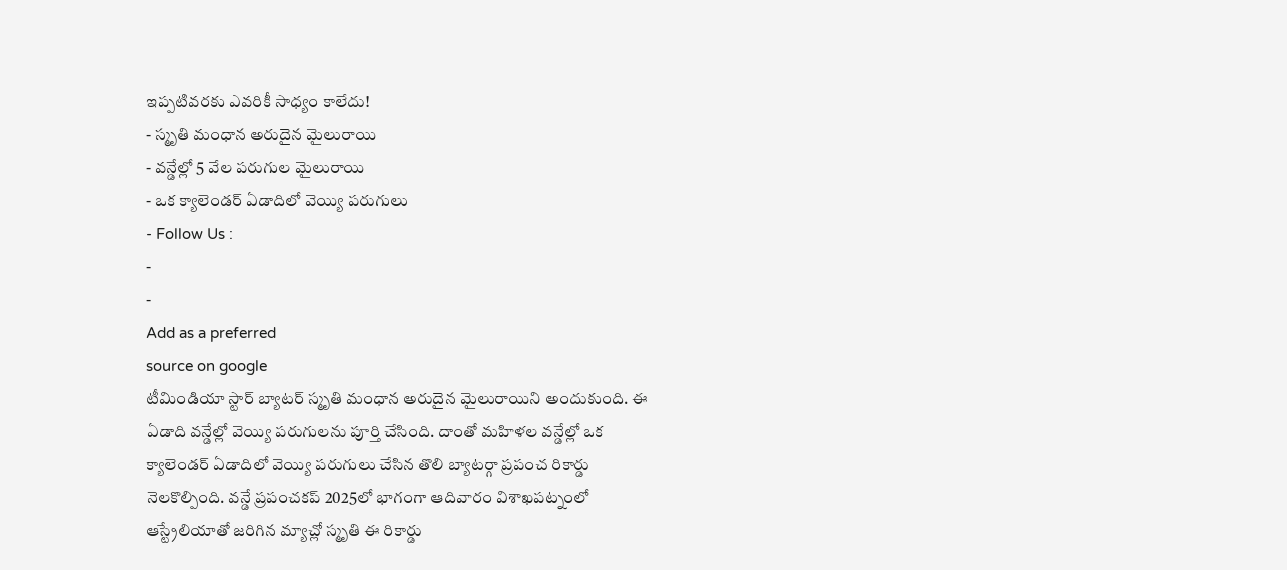ఇప్పటివరకు ఎవరికీ సాధ్యం కాలేదు!
- స్మృతి మంధాన అరుదైన మైలురాయి
- వన్డేల్లో 5 వేల పరుగుల మైలురాయి
- ఒక క్యాలెండర్ ఏడాదిలో వెయ్యి పరుగులు
- Follow Us :
-
-
Add as a preferred
source on google
టీమిండియా స్టార్ బ్యాటర్ స్మృతి మంధాన అరుదైన మైలురాయిని అందుకుంది. ఈ ఏడాది వన్డేల్లో వెయ్యి పరుగులను పూర్తి చేసింది. దాంతో మహిళల వన్డేల్లో ఒక క్యాలెండర్ ఏడాదిలో వెయ్యి పరుగులు చేసిన తొలి బ్యాటర్గా ప్రపంచ రికార్డు నెలకొల్పింది. వన్డే ప్రపంచకప్ 2025లో భాగంగా ఆదివారం విశాఖపట్నంలో ఆస్ట్రేలియాతో జరిగిన మ్యాచ్లో స్మృతి ఈ రికార్డు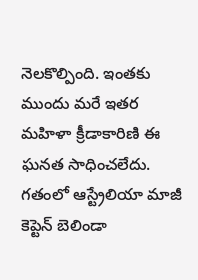నెలకొల్పింది. ఇంతకు ముందు మరే ఇతర మహిళా క్రీడాకారిణి ఈ ఘనత సాధించలేదు.
గతంలో ఆస్ట్రేలియా మాజీ కెప్టెన్ బెలిండా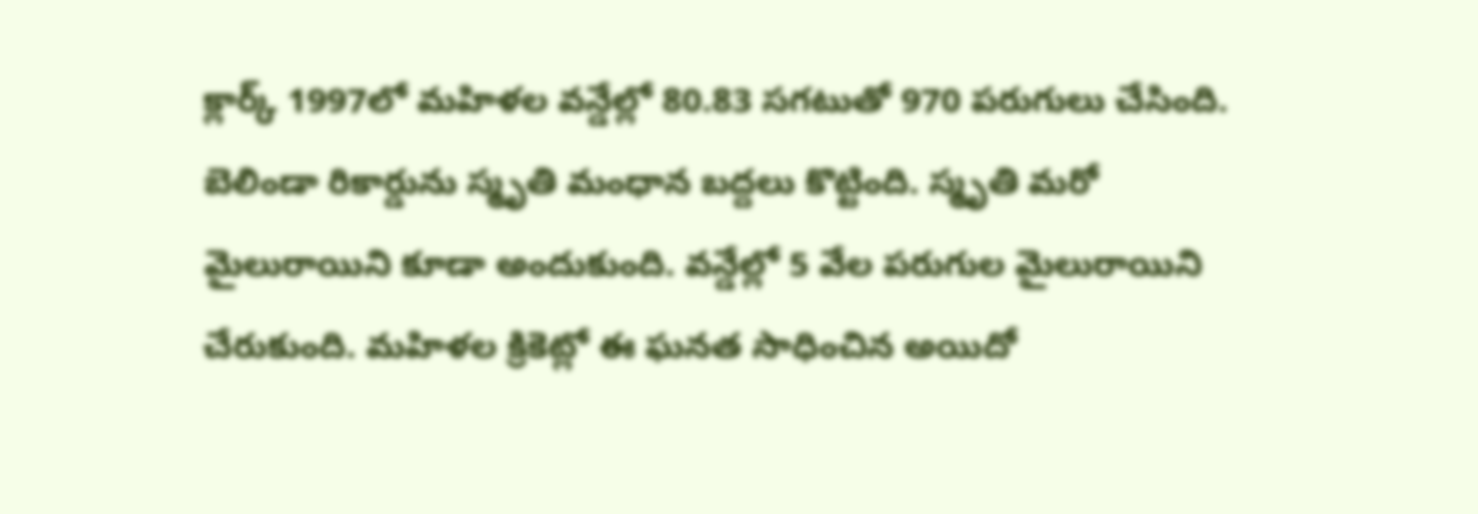క్లార్క్ 1997లో మహిళల వన్డేల్లో 80.83 సగటుతో 970 పరుగులు చేసింది. బెలిండా రికార్డును స్మృతి మంధాన బద్దలు కొట్టింది. స్మృతి మరో మైలురాయిని కూడా అందుకుంది. వన్డేల్లో 5 వేల పరుగుల మైలురాయిని చేరుకుంది. మహిళల క్రికెట్లో ఈ ఘనత సాధించిన అయిదో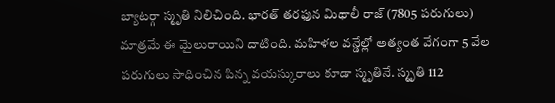బ్యాటర్గా స్మృతి నిలిచింది. భారత్ తరఫున మిథాలీ రాజ్ (7805 పరుగులు) మాత్రమే ఈ మైలురాయిని దాటింది. మహిళల వన్డేల్లో అత్యంత వేగంగా 5 వేల పరుగులు సాధించిన పిన్న వయస్కురాలు కూడా స్మృతినే. స్మృతి 112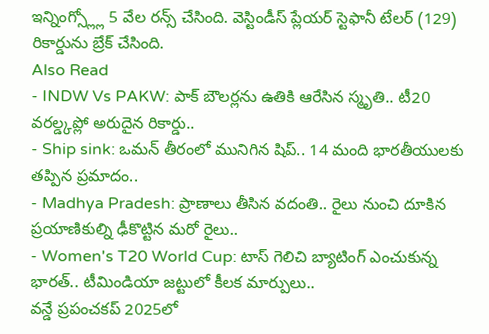ఇన్నింగ్స్ల్లో 5 వేల రన్స్ చేసింది. వెస్టిండీస్ ప్లేయర్ స్టెఫానీ టేలర్ (129) రికార్డును బ్రేక్ చేసింది.
Also Read
- INDW Vs PAKW: పాక్ బౌలర్లను ఉతికి ఆరేసిన స్మృతి.. టీ20 వరల్డ్కప్లో అరుదైన రికార్డు..
- Ship sink: ఒమన్ తీరంలో మునిగిన షిప్.. 14 మంది భారతీయులకు తప్పిన ప్రమాదం..
- Madhya Pradesh: ప్రాణాలు తీసిన వదంతి.. రైలు నుంచి దూకిన ప్రయాణికుల్ని ఢీకొట్టిన మరో రైలు..
- Women's T20 World Cup: టాస్ గెలిచి బ్యాటింగ్ ఎంచుకున్న భారత్.. టీమిండియా జట్టులో కీలక మార్పులు..
వన్డే ప్రపంచకప్ 2025లో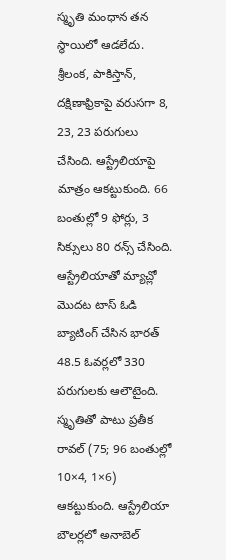స్మృతి మంధాన తన స్థాయిలో ఆడలేదు. శ్రీలంక, పాకిస్తాన్, దక్షిణాఫ్రికాపై వరుసగా 8, 23, 23 పరుగులు చేసింది. ఆస్ట్రేలియాపై మాత్రం ఆకట్టుకుంది. 66 బంతుల్లో 9 ఫోర్లు, 3 సిక్సులు 80 రన్స్ చేసింది. ఆస్ట్రేలియాతో మ్యాచ్లో మొదట టాస్ ఓడి బ్యాటింగ్ చేసిన భారత్ 48.5 ఓవర్లలో 330 పరుగులకు ఆలౌటైంది. స్మృతితో పాటు ప్రతీక రావల్ (75; 96 బంతుల్లో 10×4, 1×6) ఆకట్టుకుంది. ఆస్ట్రేలియా బౌలర్లలో అనాబెల్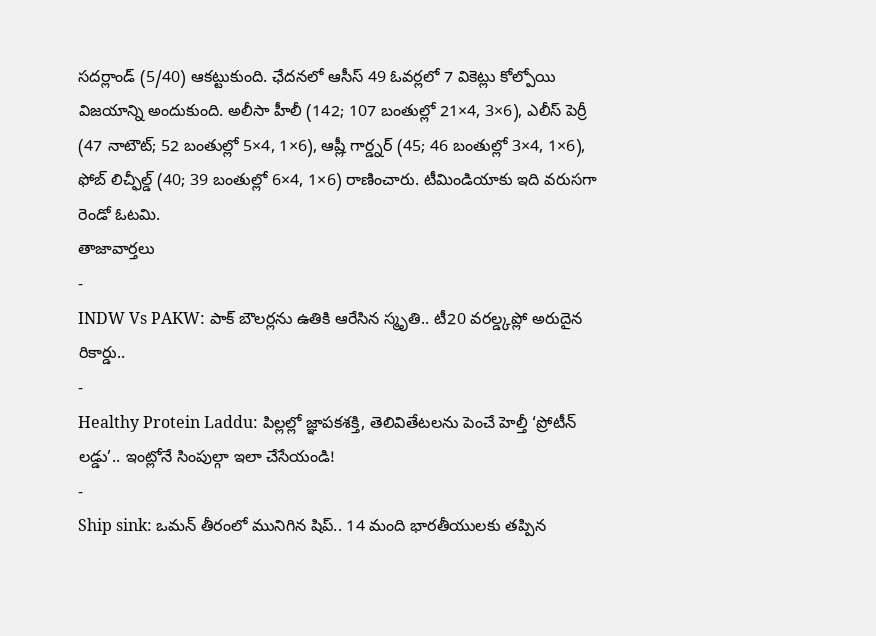సదర్లాండ్ (5/40) ఆకట్టుకుంది. ఛేదనలో ఆసీస్ 49 ఓవర్లలో 7 వికెట్లు కోల్పోయి విజయాన్ని అందుకుంది. అలీసా హీలీ (142; 107 బంతుల్లో 21×4, 3×6), ఎలీస్ పెర్రీ (47 నాటౌట్; 52 బంతుల్లో 5×4, 1×6), ఆష్లీ గార్డ్నర్ (45; 46 బంతుల్లో 3×4, 1×6), ఫోబ్ లిచ్ఫీల్డ్ (40; 39 బంతుల్లో 6×4, 1×6) రాణించారు. టీమిండియాకు ఇది వరుసగా రెండో ఓటమి.
తాజావార్తలు
-
INDW Vs PAKW: పాక్ బౌలర్లను ఉతికి ఆరేసిన స్మృతి.. టీ20 వరల్డ్కప్లో అరుదైన రికార్డు..
-
Healthy Protein Laddu: పిల్లల్లో జ్ఞాపకశక్తి, తెలివితేటలను పెంచే హెల్తీ ‘ప్రోటీన్ లడ్డు’.. ఇంట్లోనే సింపుల్గా ఇలా చేసేయండి!
-
Ship sink: ఒమన్ తీరంలో మునిగిన షిప్.. 14 మంది భారతీయులకు తప్పిన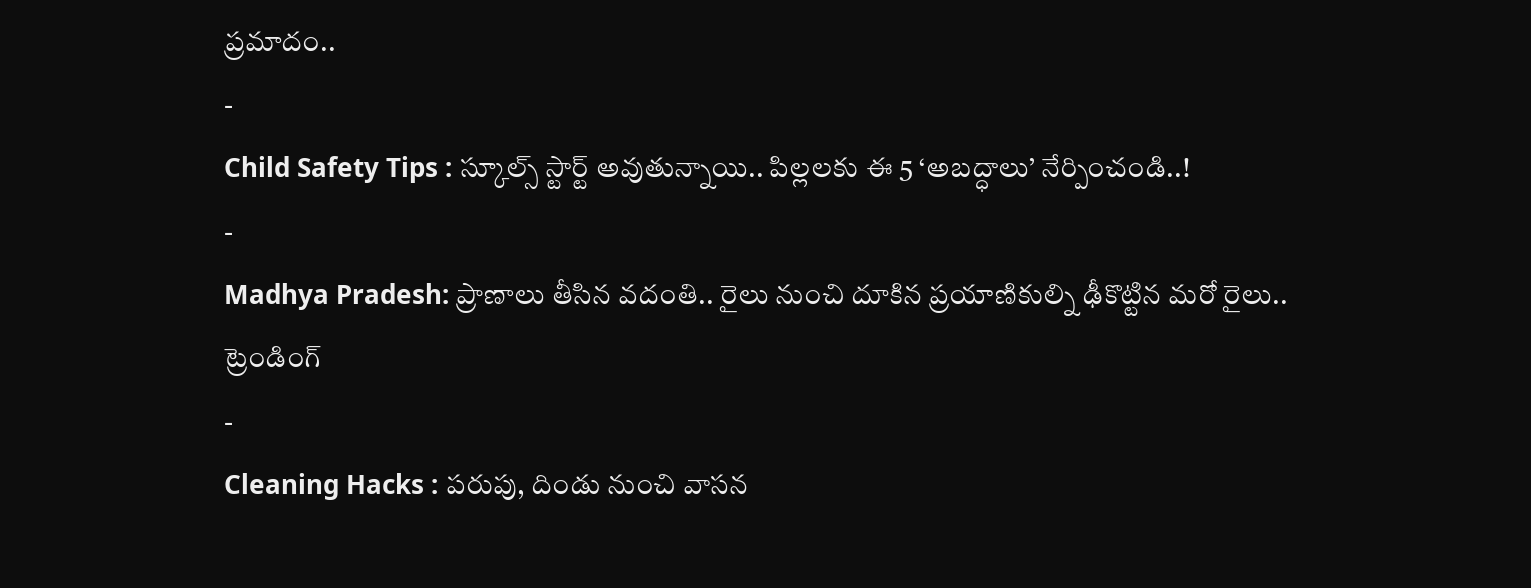ప్రమాదం..
-
Child Safety Tips : స్కూల్స్ స్టార్ట్ అవుతున్నాయి.. పిల్లలకు ఈ 5 ‘అబద్ధాలు’ నేర్పించండి..!
-
Madhya Pradesh: ప్రాణాలు తీసిన వదంతి.. రైలు నుంచి దూకిన ప్రయాణికుల్ని ఢీకొట్టిన మరో రైలు..
ట్రెండింగ్
-
Cleaning Hacks : పరుపు, దిండు నుంచి వాసన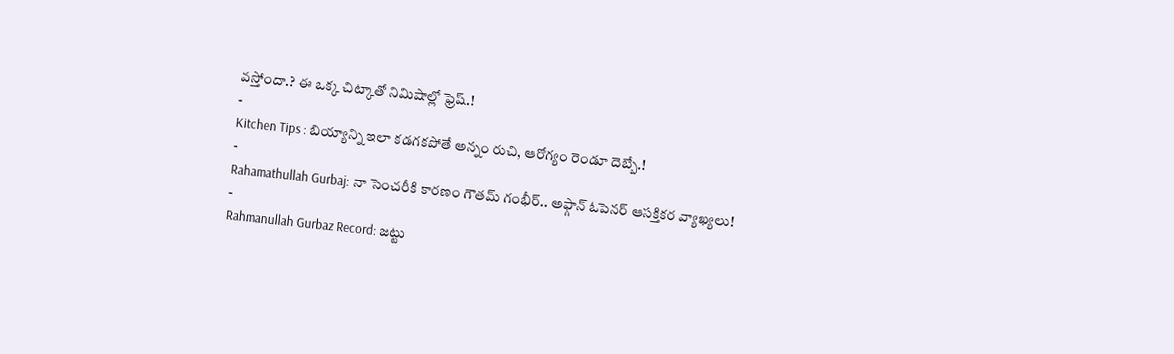వస్తోందా.? ఈ ఒక్క చిట్కాతో నిమిషాల్లో ఫ్రెష్.!
-
Kitchen Tips : బియ్యాన్ని ఇలా కడగకపోతే అన్నం రుచి, ఆరోగ్యం రెండూ దెబ్బే.!
-
Rahamathullah Gurbaj: నా సెంచరీకి కారణం గౌతమ్ గంభీర్.. అఫ్గాన్ ఓపెనర్ ఆసక్తికర వ్యాఖ్యలు!
-
Rahmanullah Gurbaz Record: జట్టు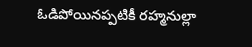ఓడిపోయినప్పటికీ రహ్మనుల్లా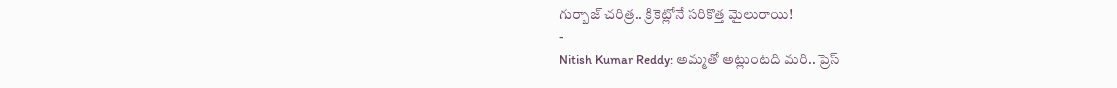గుర్బాజ్ చరిత్ర.. క్రికెట్లోనే సరికొత్త మైలురాయి!
-
Nitish Kumar Reddy: అమ్మతో అట్లుంటది మరి.. ప్రెస్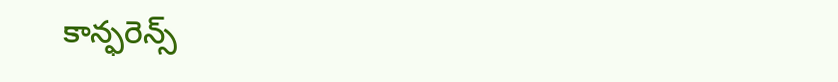కాన్ఫరెన్స్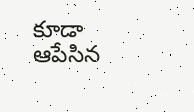కూడా ఆపేసిన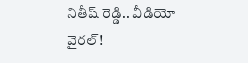నితీష్ రెడ్డి.. వీడియో వైరల్!